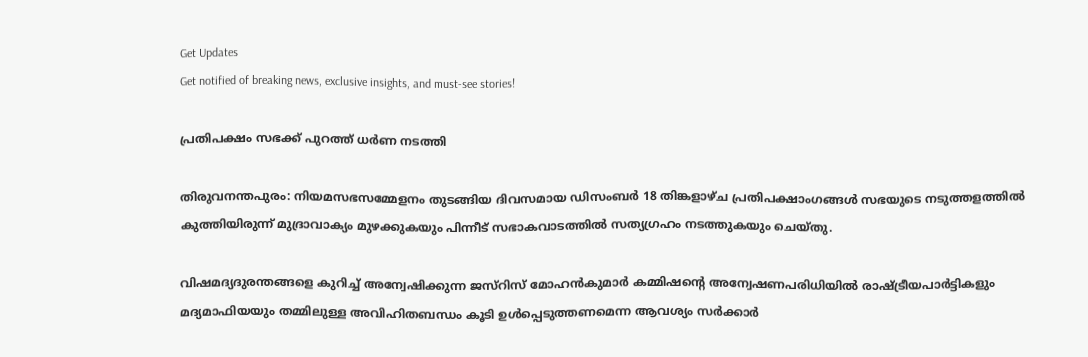Get Updates
Get notified of breaking news, exclusive insights, and must-see stories!

പ്രതിപക്ഷം സഭക്ക് പുറത്ത് ധര്‍ണ നടത്തി

തിരുവനന്തപുരം: നിയമസഭസമ്മേളനം തുടങ്ങിയ ദിവസമായ ഡിസംബര്‍ 18 തിങ്കളാഴ്ച പ്രതിപക്ഷാംഗങ്ങള്‍ സഭയുടെ നടുത്തളത്തില്‍ കുത്തിയിരുന്ന് മുദ്രാവാക്യം മുഴക്കുകയും പിന്നീട് സഭാകവാടത്തില്‍ സത്യഗ്രഹം നടത്തുകയും ചെയ്തു.

വിഷമദ്യദുരന്തങ്ങളെ കുറിച്ച് അന്വേഷിക്കുന്ന ജസ്റിസ് മോഹന്‍കുമാര്‍ കമ്മിഷന്റെ അന്വേഷണപരിധിയില്‍ രാഷ്ട്രീയപാര്‍ട്ടികളും മദ്യമാഫിയയും തമ്മിലുള്ള അവിഹിതബന്ധം കൂടി ഉള്‍പ്പെടുത്തണമെന്ന ആവശ്യം സര്‍ക്കാര്‍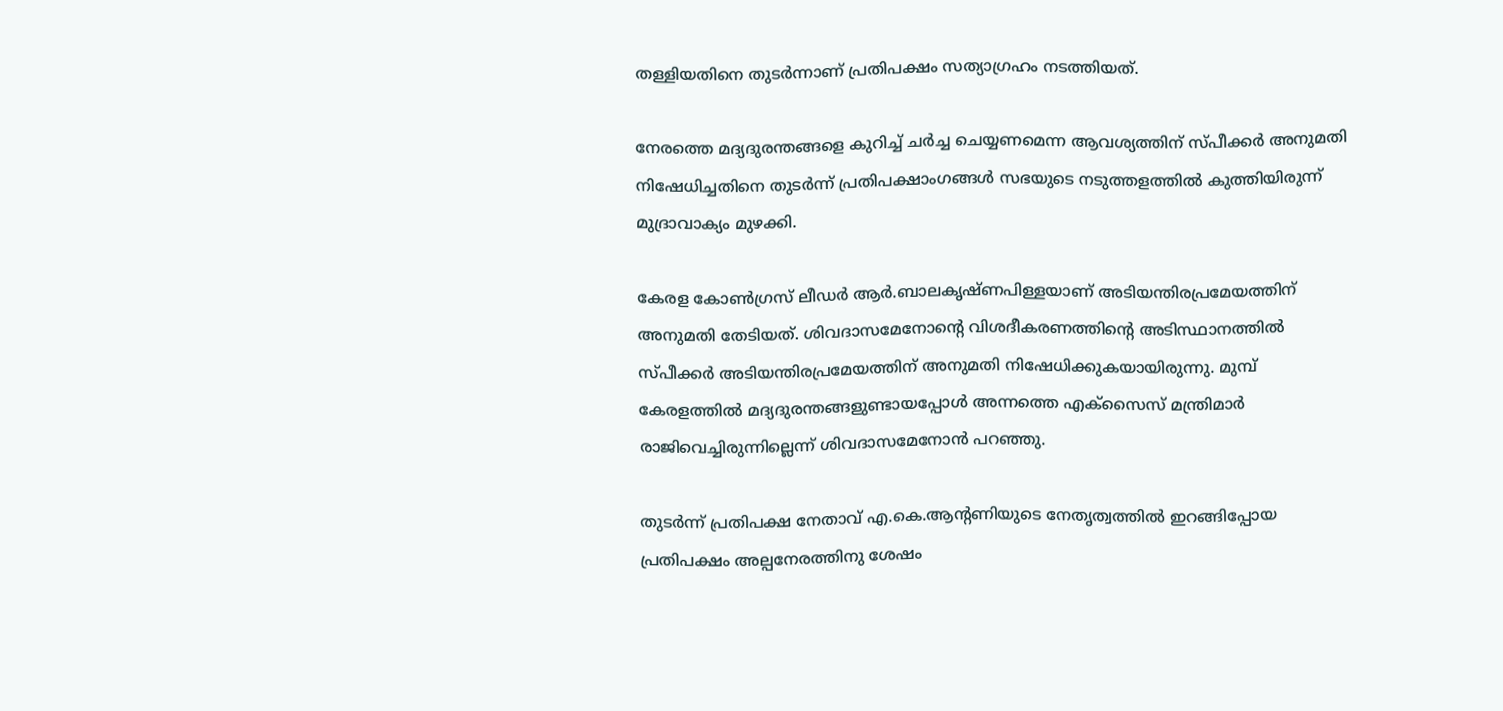തള്ളിയതിനെ തുടര്‍ന്നാണ് പ്രതിപക്ഷം സത്യാഗ്രഹം നടത്തിയത്.

നേരത്തെ മദ്യദുരന്തങ്ങളെ കുറിച്ച് ചര്‍ച്ച ചെയ്യണമെന്ന ആവശ്യത്തിന് സ്പീക്കര്‍ അനുമതി നിഷേധിച്ചതിനെ തുടര്‍ന്ന് പ്രതിപക്ഷാംഗങ്ങള്‍ സഭയുടെ നടുത്തളത്തില്‍ കുത്തിയിരുന്ന് മുദ്രാവാക്യം മുഴക്കി.

കേരള കോണ്‍ഗ്രസ് ലീഡര്‍ ആര്‍.ബാലകൃഷ്ണപിള്ളയാണ് അടിയന്തിരപ്രമേയത്തിന് അനുമതി തേടിയത്. ശിവദാസമേനോന്റെ വിശദീകരണത്തിന്റെ അടിസ്ഥാനത്തില്‍ സ്പീക്കര്‍ അടിയന്തിരപ്രമേയത്തിന് അനുമതി നിഷേധിക്കുകയായിരുന്നു. മുമ്പ് കേരളത്തില്‍ മദ്യദുരന്തങ്ങളുണ്ടായപ്പോള്‍ അന്നത്തെ എക്സൈസ് മന്ത്രിമാര്‍ രാജിവെച്ചിരുന്നില്ലെന്ന് ശിവദാസമേനോന്‍ പറഞ്ഞു.

തുടര്‍ന്ന് പ്രതിപക്ഷ നേതാവ് എ.കെ.ആന്റണിയുടെ നേതൃത്വത്തില്‍ ഇറങ്ങിപ്പോയ പ്രതിപക്ഷം അല്പനേരത്തിനു ശേഷം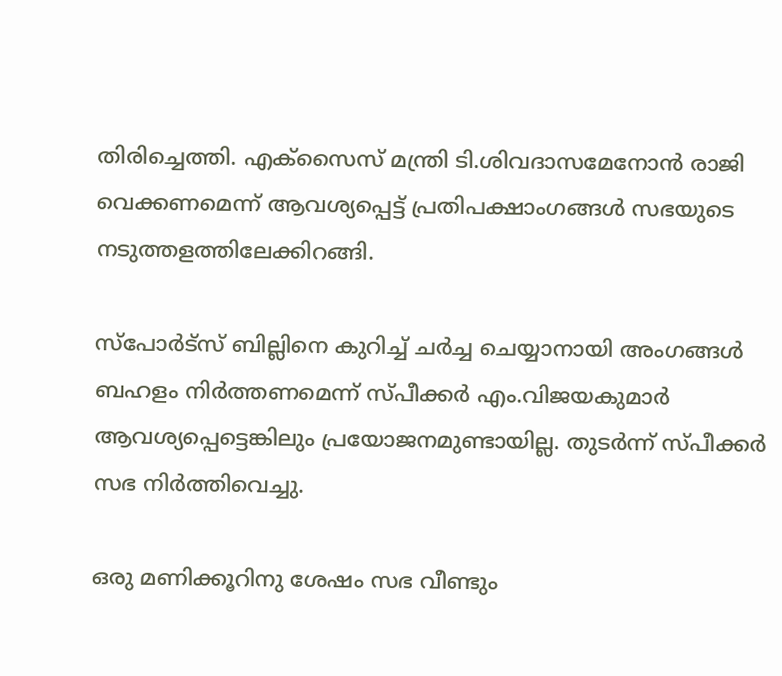തിരിച്ചെത്തി. എക്സൈസ് മന്ത്രി ടി.ശിവദാസമേനോന്‍ രാജി വെക്കണമെന്ന് ആവശ്യപ്പെട്ട് പ്രതിപക്ഷാംഗങ്ങള്‍ സഭയുടെ നടുത്തളത്തിലേക്കിറങ്ങി.

സ്പോര്‍ട്സ് ബില്ലിനെ കുറിച്ച് ചര്‍ച്ച ചെയ്യാനായി അംഗങ്ങള്‍ ബഹളം നിര്‍ത്തണമെന്ന് സ്പീക്കര്‍ എം.വിജയകുമാര്‍ ആവശ്യപ്പെട്ടെങ്കിലും പ്രയോജനമുണ്ടായില്ല. തുടര്‍ന്ന് സ്പീക്കര്‍ സഭ നിര്‍ത്തിവെച്ചു.

ഒരു മണിക്കൂറിനു ശേഷം സഭ വീണ്ടും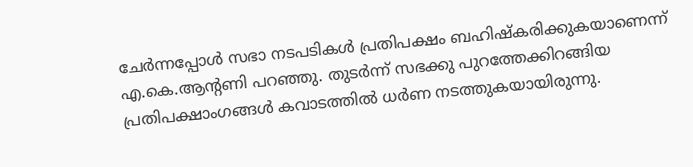ചേര്‍ന്നപ്പോള്‍ സഭാ നടപടികള്‍ പ്രതിപക്ഷം ബഹിഷ്കരിക്കുകയാണെന്ന് എ.കെ.ആന്റണി പറഞ്ഞു. തുടര്‍ന്ന് സഭക്കു പുറത്തേക്കിറങ്ങിയ പ്രതിപക്ഷാംഗങ്ങള്‍ കവാടത്തില്‍ ധര്‍ണ നടത്തുകയായിരുന്നു.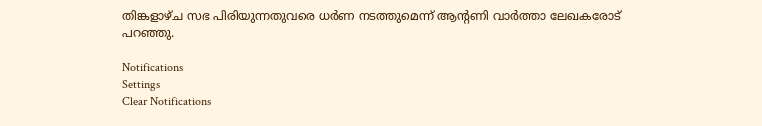തിങ്കളാഴ്ച സഭ പിരിയുന്നതുവരെ ധര്‍ണ നടത്തുമെന്ന് ആന്റണി വാര്‍ത്താ ലേഖകരോട് പറഞ്ഞു.

Notifications
Settings
Clear Notifications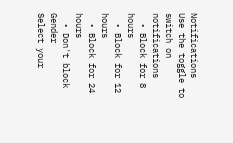Notifications
Use the toggle to switch on notifications
  • Block for 8 hours
  • Block for 12 hours
  • Block for 24 hours
  • Don't block
Gender
Select your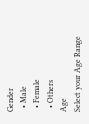Gender
  • Male
  • Female
  • Others
Age
Select your Age Range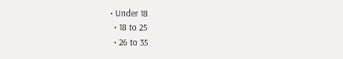• Under 18
  • 18 to 25
  • 26 to 35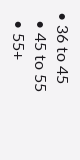• 36 to 45
  • 45 to 55
  • 55+